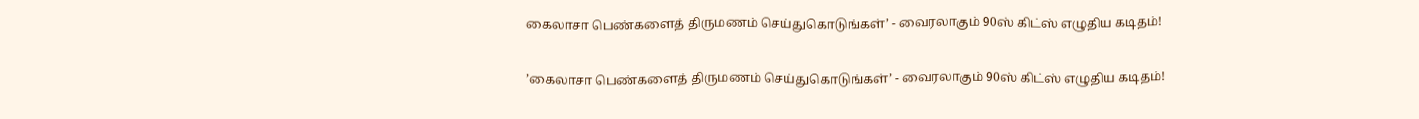கைலாசா பெண்களைத் திருமணம் செய்துகொடுங்கள்’ - வைரலாகும் 90ஸ் கிட்ஸ் எழுதிய கடிதம்!

’கைலாசா பெண்களைத் திருமணம் செய்துகொடுங்கள்’ - வைரலாகும் 90ஸ் கிட்ஸ் எழுதிய கடிதம்!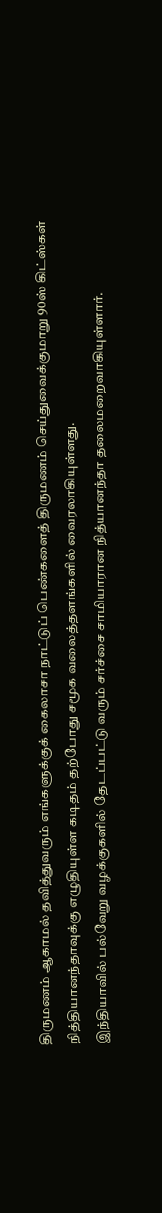திருமணம் ஆகாமல் தவித்துவரும் எங்களுக்குக் கைலாசா நாட்டுப் பெண்களைத் திருமணம் செய்துவைக்குமாறு 90ஸ் கிட்ஸ்கள் நித்தியானந்தாவுக்கு எழுதியுள்ள கடிதம் தற்போது சமூக வலைத்தளங்களில் வைரலாகியுள்ளது.
இந்தியாவில் பல்வேறு வழக்குகளில் தேடப்பட்டு வரும் சர்ச்சை சாமியாரான நித்யானந்தா தலைமறைவாகியுள்ளார்.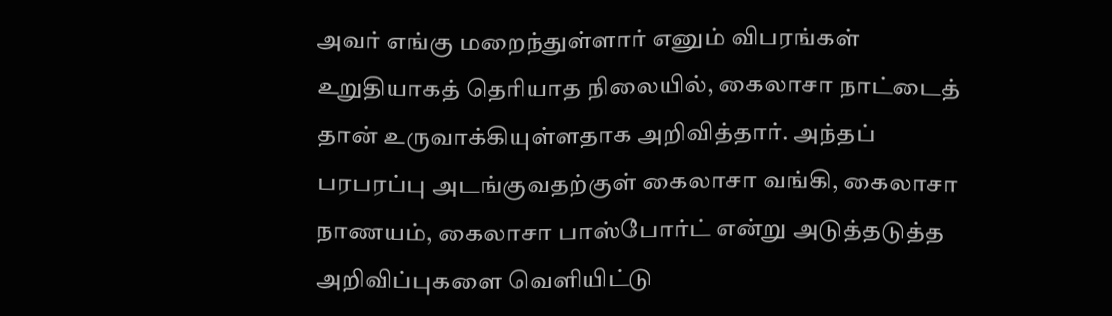அவர் எங்கு மறைந்துள்ளார் எனும் விபரங்கள் உறுதியாகத் தெரியாத நிலையில், கைலாசா நாட்டைத் தான் உருவாக்கியுள்ளதாக அறிவித்தார். அந்தப் பரபரப்பு அடங்குவதற்குள் கைலாசா வங்கி, கைலாசா நாணயம், கைலாசா பாஸ்போர்ட் என்று அடுத்தடுத்த அறிவிப்புகளை வெளியிட்டு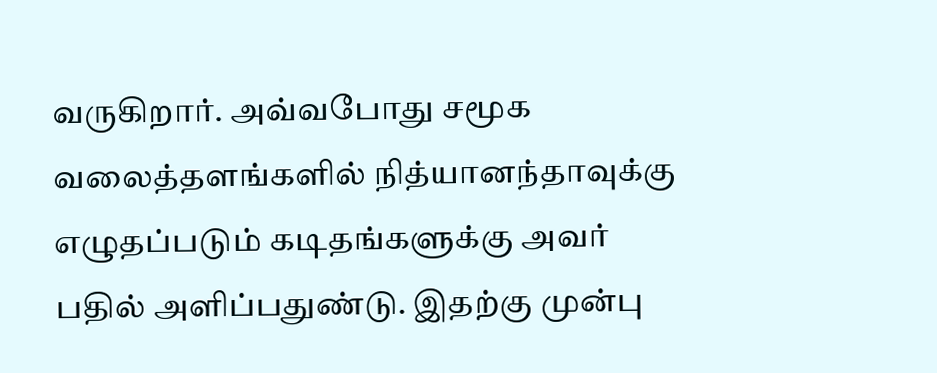வருகிறார். அவ்வபோது சமூக வலைத்தளங்களில் நித்யானந்தாவுக்கு எழுதப்படும் கடிதங்களுக்கு அவர் பதில் அளிப்பதுண்டு. இதற்கு முன்பு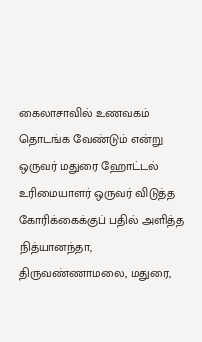கைலாசாவில் உணவகம் தொடங்க வேண்டும் என்று ஒருவர் மதுரை ஹோட்டல் உரிமையாளர் ஒருவர் விடுத்த கோரிக்கைக்குப் பதில் அளித்த நித்யானந்தா, திருவண்ணாமலை, மதுரை,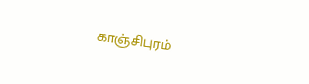காஞ்சிபுரம்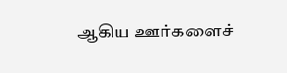ஆகிய ஊர்களைச்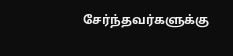சேர்ந்தவர்களுக்கு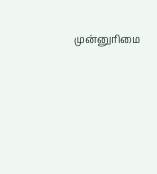முன்னுரிமை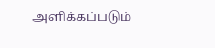அளிக்கப்படும்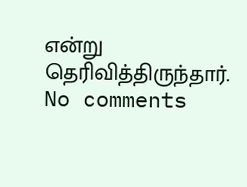என்று தெரிவித்திருந்தார்.
No comments